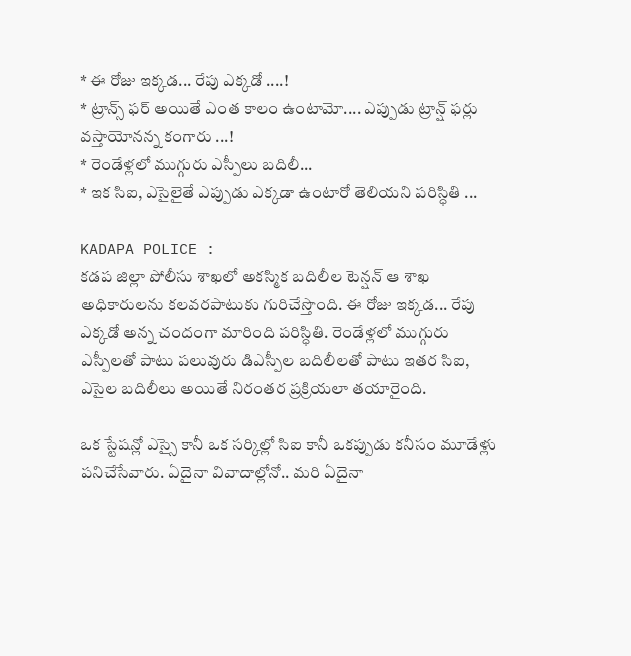* ఈ రోజు ఇక్కడ... రేపు ఎక్కడో ....!
* ట్రాన్స్ ఫర్ అయితే ఎంత కాలం ఉంటామో.... ఎప్పుడు ట్రాన్ష్ ఫర్లు వస్తాయోనన్న కంగారు ...!
* రెండేళ్లలో ముగ్గురు ఎస్పీలు బదిలీ...
* ఇక సిఐ, ఎసైలైతే ఎప్పుడు ఎక్కడా ఉంటారో తెలియని పరిస్ధితి ...

KADAPA POLICE :
కడప జిల్లా పోలీసు శాఖలో అకస్మిక బదిలీల టెన్షన్ ఆ శాఖ అధికారులను కలవరపాటుకు గురిచేస్తొంది. ఈ రోజు ఇక్కడ... రేపు ఎక్కడో అన్న చందంగా మారింది పరిస్ధితి. రెండేళ్లలో ముగ్గురు ఎస్పీలతో పాటు పలువురు డిఎస్పీల బదిలీలతో పాటు ఇతర సిఐ, ఎసైల బదిలీలు అయితే నిరంతర ప్రక్రియలా తయారైంది.

ఒక స్టేషన్లో ఎస్సై కానీ ఒక సర్కిల్లో సిఐ కానీ ఒకప్పుడు కనీసం మూడేళ్లు పనిచేసేవారు. ఏదైనా వివాదాల్లోనో.. మరి ఏదైనా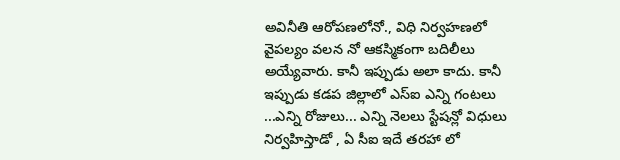అవినీతి ఆరోపణలోనో., విధి నిర్వహణలో వైపల్యం వలన నో ఆకస్మికంగా బదిలీలు అయ్యేవారు. కానీ ఇప్పుడు అలా కాదు. కానీ ఇప్పుడు కడప జిల్లాలో ఎస్ఐ ఎన్ని గంటలు ...ఎన్ని రోజులు... ఎన్ని నెలలు స్టేషన్లో విధులు నిర్వహిస్తాడో , ఏ సీఐ ఇదే తరహా లో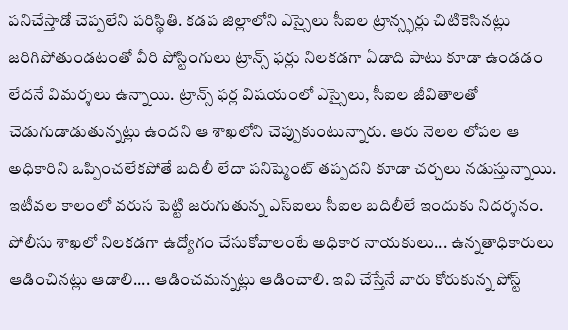పనిచేస్తాడో చెప్పలేని పరిస్థితి. కడప జిల్లాలోని ఎస్సైలు సీఐల ట్రాన్స్ఫర్లు చిటికెసినట్లు జరిగిపోతుండటంతో వీరి పోస్టింగులు ట్రాన్స్ ఫర్లు నిలకడగా ఏడాది పాటు కూడా ఉండడం లేదనే విమర్శలు ఉన్నాయి. ట్రాన్స్ ఫర్ల విషయంలో ఎస్సైలు, సీఐల జీవితాలతో చెడుగుడాడుతున్నట్లు ఉందని ఆ శాఖలోని చెప్పుకుంటున్నారు. ఆరు నెలల లోపల ఆ అధికారిని ఒప్పించలేకపోతే బదిలీ లేదా పనిష్మెంట్ తప్పదని కూడా చర్చలు నడుస్తున్నాయి. ఇటీవల కాలంలో వరుస పెట్టి జరుగుతున్న ఎస్ఐలు సీఐల బదిలీలే ఇందుకు నిదర్శనం.
పోలీసు శాఖలో నిలకడగా ఉద్యోగం చేసుకోవాలంటే అధికార నాయకులు... ఉన్నతాధికారులు ఆడించినట్లు ఆడాలి.... ఆడించమన్నట్లు ఆడించాలి. ఇవి చేస్తేనే వారు కోరుకున్న పోస్ట్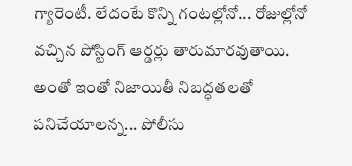గ్యారెంటీ. లేదంటే కొన్ని గంటల్లోనో... రోజుల్లోనో వచ్చిన పోస్టింగ్ ఆర్డర్లు తారుమారవుతాయి. అంతో ఇంతో నిజాయితీ నిబద్ధతలతో పనిచేయాలన్న... పోలీసు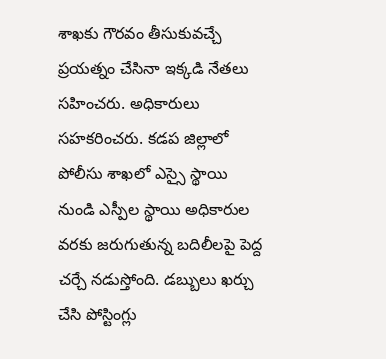శాఖకు గౌరవం తీసుకువచ్చే ప్రయత్నం చేసినా ఇక్కడి నేతలు సహించరు. అధికారులు సహకరించరు. కడప జిల్లాలో పోలీసు శాఖలో ఎస్సై స్థాయి నుండి ఎస్పీల స్థాయి అధికారుల వరకు జరుగుతున్న బదిలీలపై పెద్ద చర్చే నడుస్తోంది. డబ్బులు ఖర్చు చేసి పోస్టింగ్లు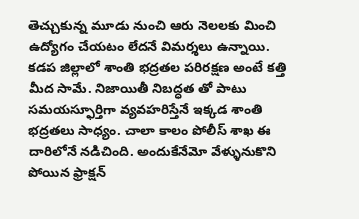తెచ్చుకున్న మూడు నుంచి ఆరు నెలలకు మించి ఉద్యోగం చేయటం లేదనే విమర్శలు ఉన్నాయి.
కడప జిల్లాలో శాంతి భద్రతల పరిరక్షణ అంటే కత్తి మీద సామే. నిజాయితీ నిబద్ధత తో పాటు సమయస్ఫూర్తిగా వ్యవహరిస్తేనే ఇక్కడ శాంతి భద్రతలు సాధ్యం. చాలా కాలం పోలీస్ శాఖ ఈ దారిలోనే నడిచింది. అందుకేనేమో వేళ్ళునుకొని పోయిన ఫ్రాక్షన్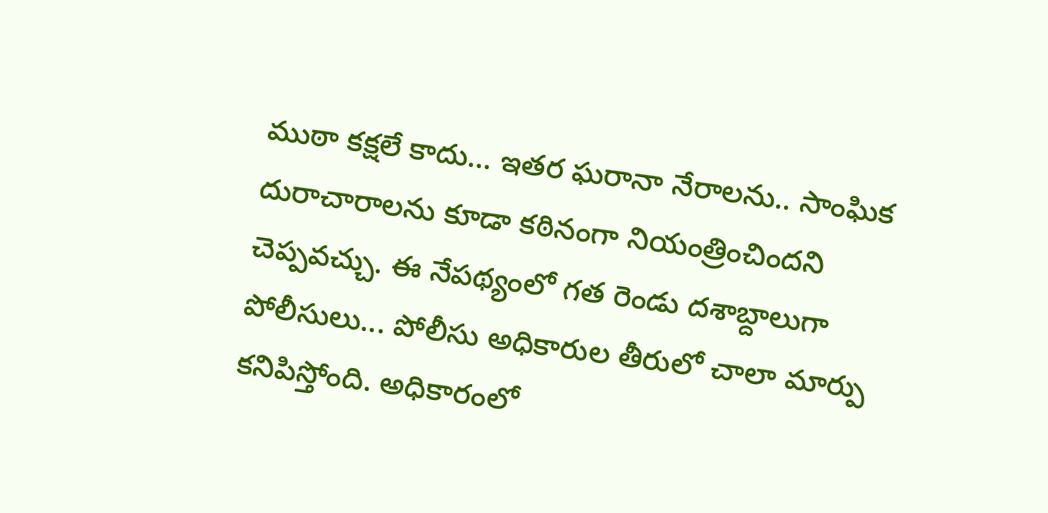ముఠా కక్షలే కాదు... ఇతర ఘరానా నేరాలను.. సాంఘిక దురాచారాలను కూడా కఠినంగా నియంత్రించిందని చెప్పవచ్చు. ఈ నేపథ్యంలో గత రెండు దశాబ్దాలుగా పోలీసులు... పోలీసు అధికారుల తీరులో చాలా మార్పు కనిపిస్తోంది. అధికారంలో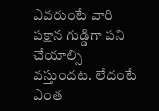ఎవరుంటే వారి పక్షాన గుడ్డిగా పని చేయాల్సి వస్తుందట. లేదంటే ఎంత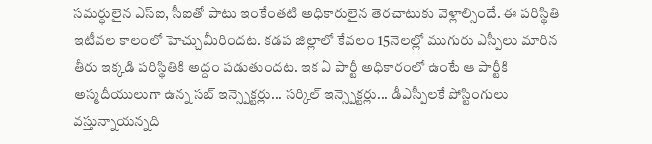సమర్ధులైన ఎస్ఐ, సీఐతో పాటు ఇంకేంతటి అధికారులైన తెరచాటుకు వెళ్లాల్సిందే. ఈ పరిస్థితి ఇటీవల కాలంలో హెచ్చుమీరిందట. కడప జిల్లాలో కేవలం 15నెలల్లో ముగురు ఎస్పీలు మారిన తీరు ఇక్కడి పరిస్థితికి అద్దం పడుతుందట. ఇక ఏ పార్టీ అధికారంలో ఉంటే ఆ పార్టీకి అస్మదీయులుగా ఉన్న సబ్ ఇన్స్పెక్టర్లు... సర్కిల్ ఇన్స్పెక్టర్లు... డీఎస్పీలకే పోస్టింగులు వస్తున్నాయన్నది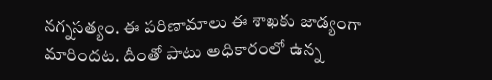నగ్నసత్యం. ఈ పరిణామాలు ఈ శాఖకు జాడ్యంగా మారిందట. దీంతో పాటు అధికారంలో ఉన్న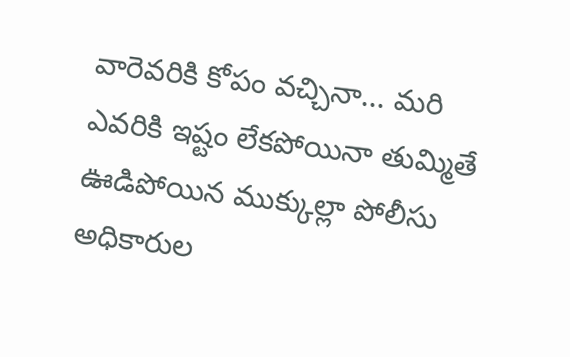వారెవరికి కోపం వచ్చినా... మరి ఎవరికి ఇష్టం లేకపోయినా తుమ్మితే ఊడిపోయిన ముక్కుల్లా పోలీసు అధికారుల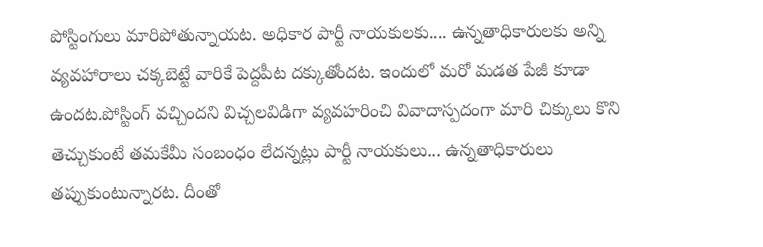పోస్టింగులు మారిపోతున్నాయట. అధికార పార్టీ నాయకులకు.... ఉన్నతాధికారులకు అన్ని వ్యవహారాలు చక్కబెట్టే వారికే పెద్దపీట దక్కుతోందట. ఇందులో మరో మడత పేజీ కూడా ఉందట.పోస్టింగ్ వచ్చిందని విచ్చలవిడిగా వ్యవహరించి వివాదాస్పదంగా మారి చిక్కులు కొని తెచ్చుకుంటే తమకేమీ సంబంధం లేదన్నట్లు పార్టీ నాయకులు... ఉన్నతాధికారులు తప్పుకుంటున్నారట. దీంతో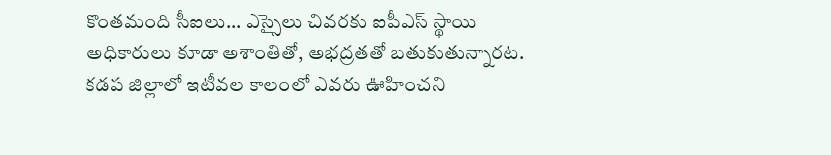కొంతమంది సీఐలు... ఎస్సైలు చివరకు ఐపీఎస్ స్థాయి అధికారులు కూడా అశాంతితో, అభద్రతతో బతుకుతున్నారట.
కడప జిల్లాలో ఇటీవల కాలంలో ఎవరు ఊహించని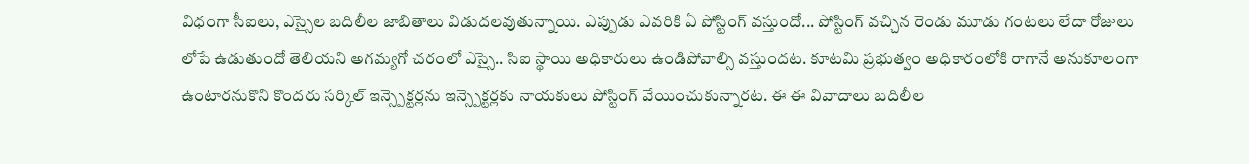విధంగా సీఐలు, ఎస్సైల బదిలీల జాబితాలు విడుదలవుతున్నాయి. ఎప్పుడు ఎవరికి ఏ పోస్టింగ్ వస్తుందో... పోస్టింగ్ వచ్చిన రెండు మూడు గంటలు లేదా రోజులు లోపే ఉడుతుందో తెలియని అగమ్యగో చరంలో ఎస్సై.. సిఐ స్థాయి అధికారులు ఉండిపోవాల్సి వస్తుందట. కూటమి ప్రభుత్వం అధికారంలోకి రాగానే అనుకూలంగా ఉంటారనుకొని కొందరు సర్కిల్ ఇన్స్పెక్టర్లను ఇన్స్పెక్టర్లకు నాయకులు పోస్టింగ్ వేయించుకున్నారట. ఈ ఈ వివాదాలు బదిలీల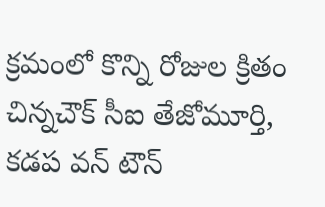క్రమంలో కొన్ని రోజుల క్రితం చిన్నచౌక్ సీఐ తేజోమూర్తి, కడప వన్ టౌన్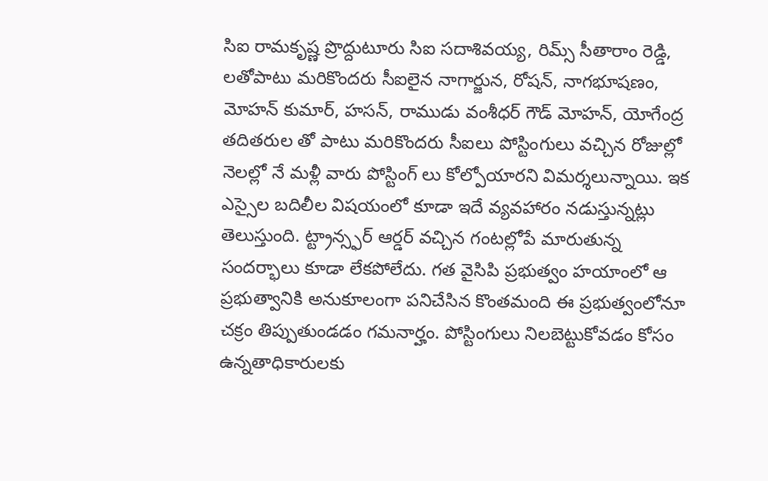సిఐ రామకృష్ణ ప్రొద్దుటూరు సిఐ సదాశివయ్య, రిమ్స్ సీతారాం రెడ్డి, లతోపాటు మరికొందరు సీఐలైన నాగార్జున, రోషన్, నాగభూషణం, మోహన్ కుమార్, హసన్, రాముడు వంశీధర్ గౌడ్ మోహన్, యోగేంద్ర తదితరుల తో పాటు మరికొందరు సీఐలు పోస్టింగులు వచ్చిన రోజుల్లో నెలల్లో నే మళ్లీ వారు పోస్టింగ్ లు కోల్పోయారని విమర్శలున్నాయి. ఇక ఎస్సైల బదిలీల విషయంలో కూడా ఇదే వ్యవహారం నడుస్తున్నట్లు తెలుస్తుంది. ట్ట్రాన్స్ఫర్ ఆర్డర్ వచ్చిన గంటల్లోపే మారుతున్న సందర్భాలు కూడా లేకపోలేదు. గత వైసిపి ప్రభుత్వం హయాంలో ఆ ప్రభుత్వానికి అనుకూలంగా పనిచేసిన కొంతమంది ఈ ప్రభుత్వంలోనూ చక్రం తిప్పుతుండడం గమనార్హం. పోస్టింగులు నిలబెట్టుకోవడం కోసం ఉన్నతాధికారులకు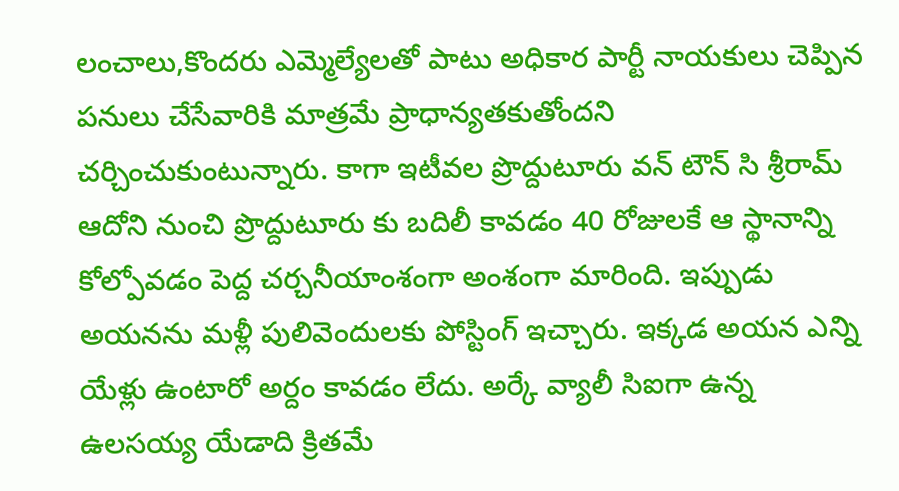లంచాలు,కొందరు ఎమ్మెల్యేలతో పాటు అధికార పార్టీ నాయకులు చెప్పిన పనులు చేసేవారికి మాత్రమే ప్రాధాన్యతకుతోందని చర్చించుకుంటున్నారు. కాగా ఇటీవల ప్రొద్దుటూరు వన్ టౌన్ సి శ్రీరామ్ ఆదోని నుంచి ప్రొద్దుటూరు కు బదిలీ కావడం 40 రోజులకే ఆ స్థానాన్ని కోల్పోవడం పెద్ద చర్చనీయాంశంగా అంశంగా మారింది. ఇప్పుడు అయనను మళ్లీ పులివెందులకు పోస్టింగ్ ఇచ్చారు. ఇక్కడ అయన ఎన్ని యేళ్లు ఉంటారో అర్దం కావడం లేదు. అర్కే వ్యాలీ సిఐగా ఉన్న ఉలసయ్య యేడాది క్రితమే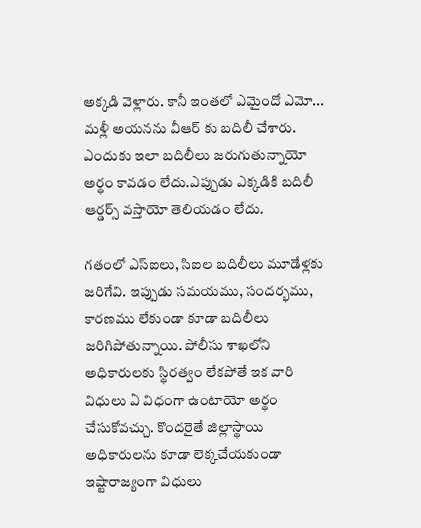అక్కడి వెళ్లారు. కానీ ఇంతలో ఎమైందో ఎమో... మళ్లీ అయనను వీఆర్ కు బదిలీ చేశారు. ఎందుకు ఇలా బదిలీలు జరుగుతున్నాయో అర్థం కావడం లేదు.ఎప్పుడు ఎక్కడికి బదిలీ ఆర్డర్స్ వస్తాయో తెలియడం లేదు.

గతంలో ఎస్ఐలు, సిఐల బదిలీలు మూడేళ్లకు జరిగేవి. ఇప్పుడు సమయము, సందర్భము, కారణము లేకుండా కూడా బదిలీలు జరిగిపోతున్నాయి. పోలీసు శాఖలోని అధికారులకు స్థిరత్వం లేకపోతే ఇక వారి విధులు ఏ విధంగా ఉంటాయో అర్థం చేసుకోవచ్చు. కొందరైతే జిల్లాస్థాయి అధికారులను కూడా లెక్కచేయకుండా ఇష్టారాజ్యంగా విధులు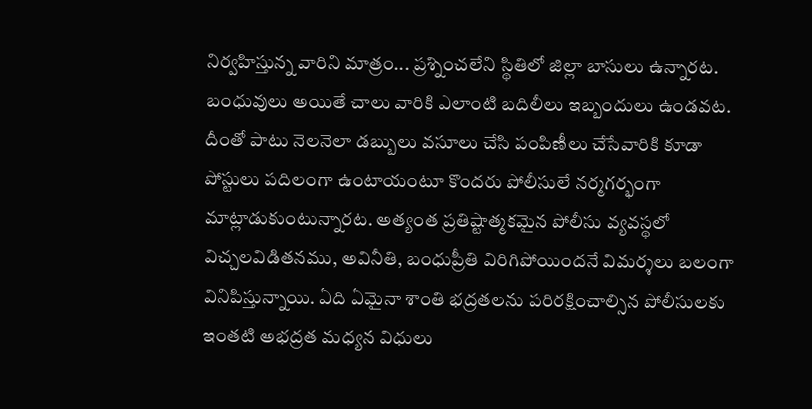నిర్వహిస్తున్న వారిని మాత్రం... ప్రశ్నించలేని స్థితిలో జిల్లా బాసులు ఉన్నారట. బంధువులు అయితే చాలు వారికి ఎలాంటి బదిలీలు ఇబ్బందులు ఉండవట. దీంతో పాటు నెలనెలా డబ్బులు వసూలు చేసి పంపిణీలు చేసేవారికి కూడా పోస్టులు పదిలంగా ఉంటాయంటూ కొందరు పోలీసులే నర్మగర్భంగా మాట్లాడుకుంటున్నారట. అత్యంత ప్రతిష్టాత్మకమైన పోలీసు వ్యవస్థలో విచ్చలవిడితనము, అవినీతి, బంధుప్రీతి విరిగిపోయిందనే విమర్శలు బలంగా వినిపిస్తున్నాయి. ఏది ఏమైనా శాంతి భద్రతలను పరిరక్షించాల్సిన పోలీసులకు ఇంతటి అభద్రత మధ్యన విధులు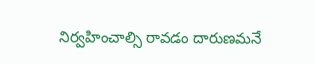నిర్వహించాల్సి రావడం దారుణమనే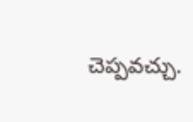చెప్పవచ్చు.